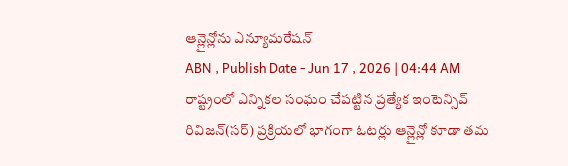ఆన్లైన్లోను ఎన్యూమరేషన్
ABN , Publish Date - Jun 17 , 2026 | 04:44 AM
రాష్ట్రంలో ఎన్నికల సంఘం చేపట్టిన ప్రత్యేక ఇంటెన్సివ్ రివిజన్(సర్) ప్రక్రియలో భాగంగా ఓటర్లు ఆన్లైన్లో కూడా తమ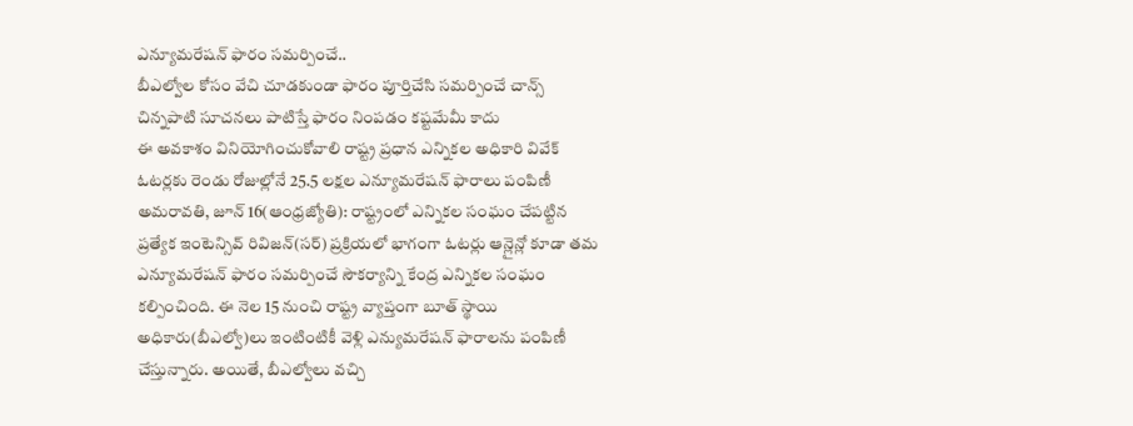ఎన్యూమరేషన్ ఫారం సమర్పించే..
బీఎల్వోల కోసం వేచి చూడకుండా ఫారం పూర్తిచేసి సమర్పించే చాన్స్
చిన్నపాటి సూచనలు పాటిస్తే ఫారం నింపడం కష్టమేమీ కాదు
ఈ అవకాశం వినియోగించుకోవాలి రాష్ట్ర ప్రధాన ఎన్నికల అధికారి వివేక్
ఓటర్లకు రెండు రోజుల్లోనే 25.5 లక్షల ఎన్యూమరేషన్ ఫారాలు పంపిణీ
అమరావతి, జూన్ 16(ఆంధ్రజ్యోతి): రాష్ట్రంలో ఎన్నికల సంఘం చేపట్టిన ప్రత్యేక ఇంటెన్సివ్ రివిజన్(సర్) ప్రక్రియలో భాగంగా ఓటర్లు ఆన్లైన్లో కూడా తమ ఎన్యూమరేషన్ ఫారం సమర్పించే సౌకర్యాన్ని కేంద్ర ఎన్నికల సంఘం కల్పించింది. ఈ నెల 15 నుంచి రాష్ట్ర వ్యాప్తంగా బూత్ స్థాయి అధికారు(బీఎల్వో)లు ఇంటింటికీ వెళ్లి ఎన్యుమరేషన్ ఫారాలను పంపిణీ చేస్తున్నారు. అయితే, బీఎల్వోలు వచ్చి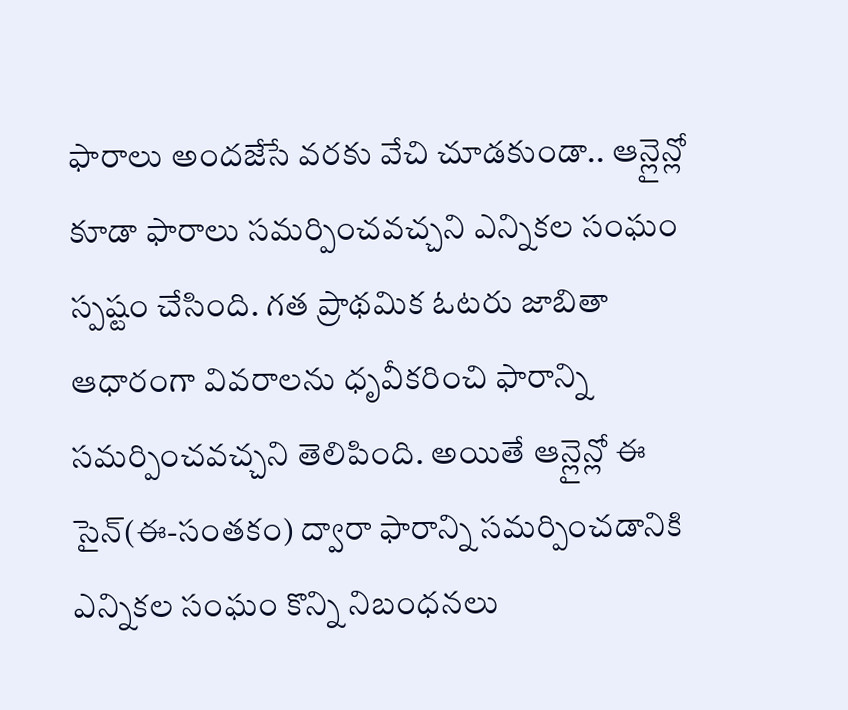ఫారాలు అందజేసే వరకు వేచి చూడకుండా.. ఆన్లైన్లో కూడా ఫారాలు సమర్పించవచ్చని ఎన్నికల సంఘం స్పష్టం చేసింది. గత ప్రాథమిక ఓటరు జాబితా ఆధారంగా వివరాలను ధృవీకరించి ఫారాన్ని సమర్పించవచ్చని తెలిపింది. అయితే ఆన్లైన్లో ఈ సైన్(ఈ-సంతకం) ద్వారా ఫారాన్ని సమర్పించడానికి ఎన్నికల సంఘం కొన్ని నిబంధనలు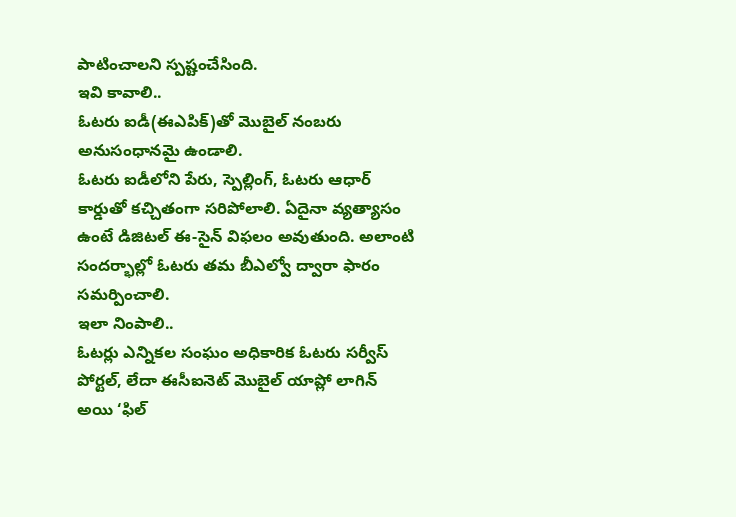పాటించాలని స్పష్టంచేసింది.
ఇవి కావాలి..
ఓటరు ఐడీ(ఈఎపిక్)తో మొబైల్ నంబరు అనుసంధానమై ఉండాలి.
ఓటరు ఐడీలోని పేరు, స్పెల్లింగ్, ఓటరు ఆధార్ కార్డుతో కచ్చితంగా సరిపోలాలి. ఏదైనా వ్యత్యాసం ఉంటే డిజిటల్ ఈ-సైన్ విఫలం అవుతుంది. అలాంటి సందర్భాల్లో ఓటరు తమ బీఎల్వో ద్వారా ఫారం సమర్పించాలి.
ఇలా నింపాలి..
ఓటర్లు ఎన్నికల సంఘం అధికారిక ఓటరు సర్వీస్ పోర్టల్, లేదా ఈసీఐనెట్ మొబైల్ యాప్లో లాగిన్ అయి ‘ఫిల్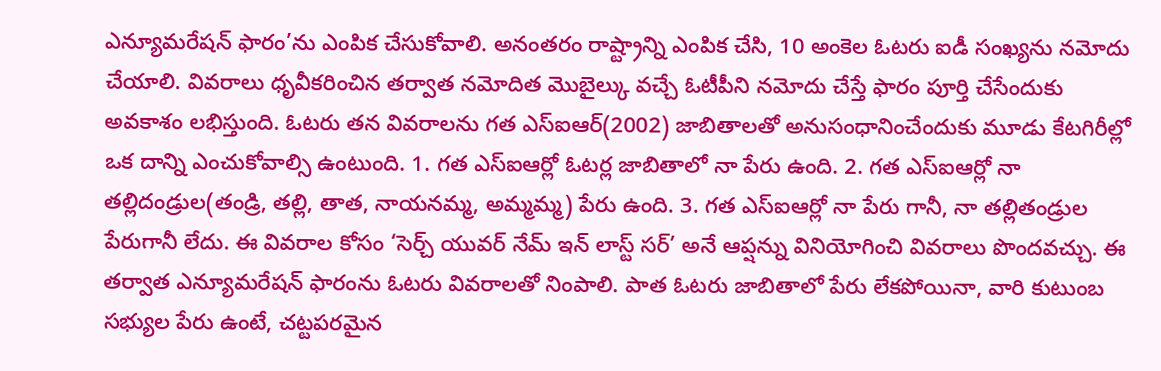ఎన్యూమరేషన్ ఫారం’ను ఎంపిక చేసుకోవాలి. అనంతరం రాష్ట్రాన్ని ఎంపిక చేసి, 10 అంకెల ఓటరు ఐడీ సంఖ్యను నమోదు చేయాలి. వివరాలు ధృవీకరించిన తర్వాత నమోదిత మొబైల్కు వచ్చే ఓటీపీని నమోదు చేస్తే ఫారం పూర్తి చేసేందుకు అవకాశం లభిస్తుంది. ఓటరు తన వివరాలను గత ఎస్ఐఆర్(2002) జాబితాలతో అనుసంధానించేందుకు మూడు కేటగిరీల్లో ఒక దాన్ని ఎంచుకోవాల్సి ఉంటుంది. 1. గత ఎస్ఐఆర్లో ఓటర్ల జాబితాలో నా పేరు ఉంది. 2. గత ఎస్ఐఆర్లో నా తల్లిదండ్రుల(తండ్రి, తల్లి, తాత, నాయనమ్మ, అమ్మమ్మ) పేరు ఉంది. 3. గత ఎస్ఐఆర్లో నా పేరు గానీ, నా తల్లితండ్రుల పేరుగానీ లేదు. ఈ వివరాల కోసం ‘సెర్చ్ యువర్ నేమ్ ఇన్ లాస్ట్ సర్’ అనే ఆప్షన్ను వినియోగించి వివరాలు పొందవచ్చు. ఈ తర్వాత ఎన్యూమరేషన్ ఫారంను ఓటరు వివరాలతో నింపాలి. పాత ఓటరు జాబితాలో పేరు లేకపోయినా, వారి కుటుంబ సభ్యుల పేరు ఉంటే, చట్టపరమైన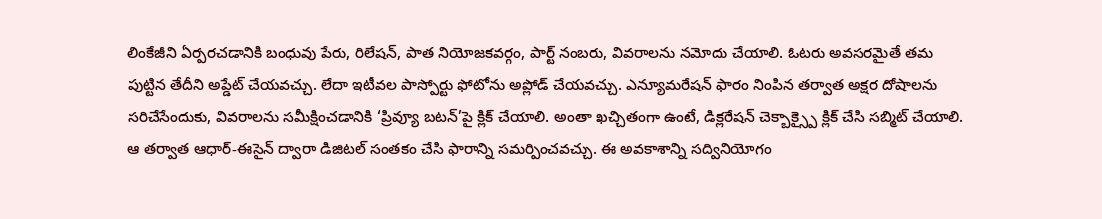లింకేజీని ఏర్పరచడానికి బంధువు పేరు, రిలేషన్, పాత నియోజకవర్గం, పార్ట్ నంబరు, వివరాలను నమోదు చేయాలి. ఓటరు అవసరమైతే తమ పుట్టిన తేదీని అప్డేట్ చేయవచ్చు. లేదా ఇటీవల పాస్పోర్టు ఫోటోను అప్లోడ్ చేయవచ్చు. ఎన్యూమరేషన్ ఫారం నింపిన తర్వాత అక్షర దోషాలను సరిచేసేందుకు, వివరాలను సమీక్షించడానికి ‘ప్రివ్యూ బటన్’పై క్లిక్ చేయాలి. అంతా ఖచ్చితంగా ఉంటే, డిక్లరేషన్ చెక్బాక్స్పై క్లిక్ చేసి సబ్మిట్ చేయాలి. ఆ తర్వాత ఆధార్-ఈసైన్ ద్వారా డిజిటల్ సంతకం చేసి ఫారాన్ని సమర్పించవచ్చు. ఈ అవకాశాన్ని సద్వినియోగం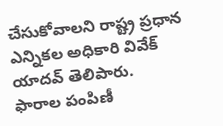చేసుకోవాలని రాష్ట్ర ప్రధాన ఎన్నికల అధికారి వివేక్ యాదవ్ తెలిపారు.
ఫారాల పంపిణీ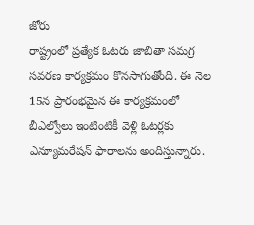జోరు
రాష్ట్రంలో ప్రత్యేక ఓటరు జాబితా సమగ్ర సవరణ కార్యక్రమం కొనసాగుతోంది. ఈ నెల 15న ప్రారంభమైన ఈ కార్యక్రమంలో బీఎల్వోలు ఇంటింటికీ వెళ్లి ఓటర్లకు ఎన్యూమరేషన్ ఫారాలను అందిస్తున్నారు.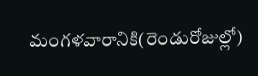మంగళవారానికి(రెండురోజుల్లో)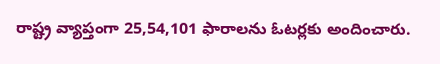రాష్ట్ర వ్యాప్తంగా 25,54,101 ఫారాలను ఓటర్లకు అందించారు.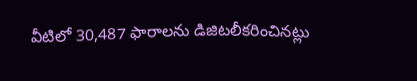వీటిలో 30,487 ఫారాలను డిజిటలీకరించినట్లు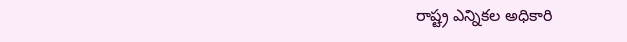రాష్ట్ర ఎన్నికల అధికారి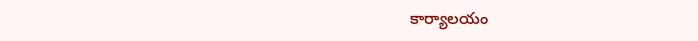కార్యాలయం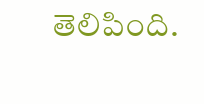తెలిపింది.